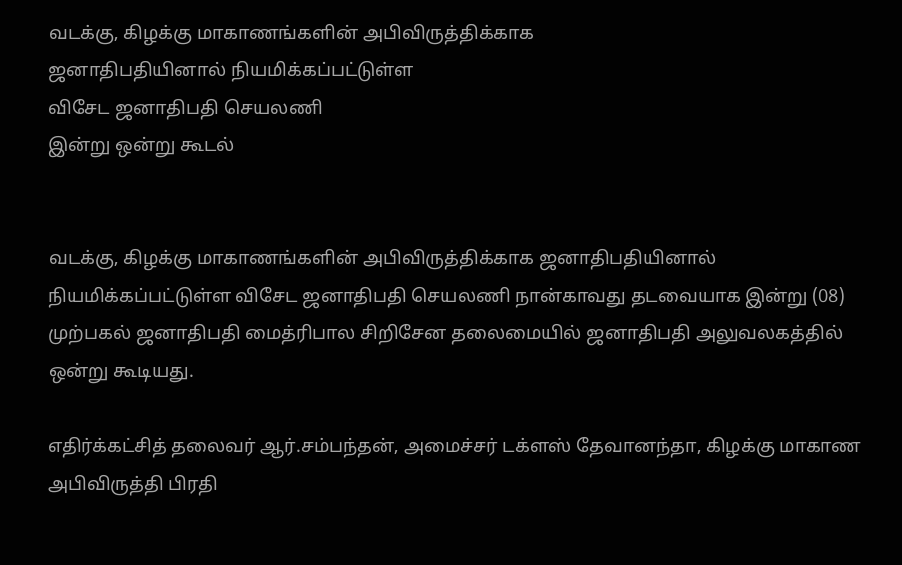வடக்கு, கிழக்கு மாகாணங்களின் அபிவிருத்திக்காக
ஜனாதிபதியினால் நியமிக்கப்பட்டுள்ள
விசேட ஜனாதிபதி செயலணி
இன்று ஒன்று கூடல்


வடக்கு, கிழக்கு மாகாணங்களின் அபிவிருத்திக்காக ஜனாதிபதியினால் நியமிக்கப்பட்டுள்ள விசேட ஜனாதிபதி செயலணி நான்காவது தடவையாக இன்று (08) முற்பகல் ஜனாதிபதி மைத்ரிபால சிறிசேன தலைமையில் ஜனாதிபதி அலுவலகத்தில் ஒன்று கூடியது.

எதிர்க்கட்சித் தலைவர் ஆர்.சம்பந்தன், அமைச்சர் டக்ளஸ் தேவானந்தா, கிழக்கு மாகாண அபிவிருத்தி பிரதி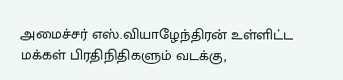அமைச்சர் எஸ்.வியாழேந்திரன் உள்ளிட்ட மக்கள் பிரதிநிதிகளும் வடக்கு,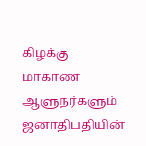கிழக்கு மாகாண ஆளுநர்களும் ஜனாதிபதியின்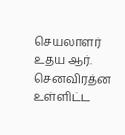செயலாளர் உதய ஆர். செனவிரத்ன உள்ளிட்ட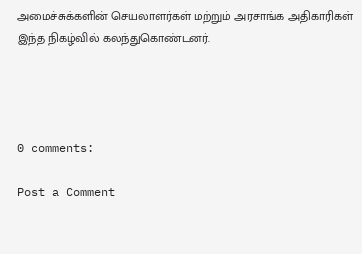அமைச்சுக்களின் செயலாளர்கள் மற்றும் அரசாங்க அதிகாரிகள் இந்த நிகழ்வில் கலந்துகொண்டனர்.




0 comments:

Post a Comment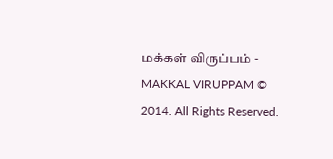மக்கள் விருப்பம் - MAKKAL VIRUPPAM © 2014. All Rights Reserved.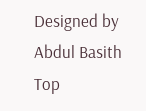Designed by Abdul Basith
Top